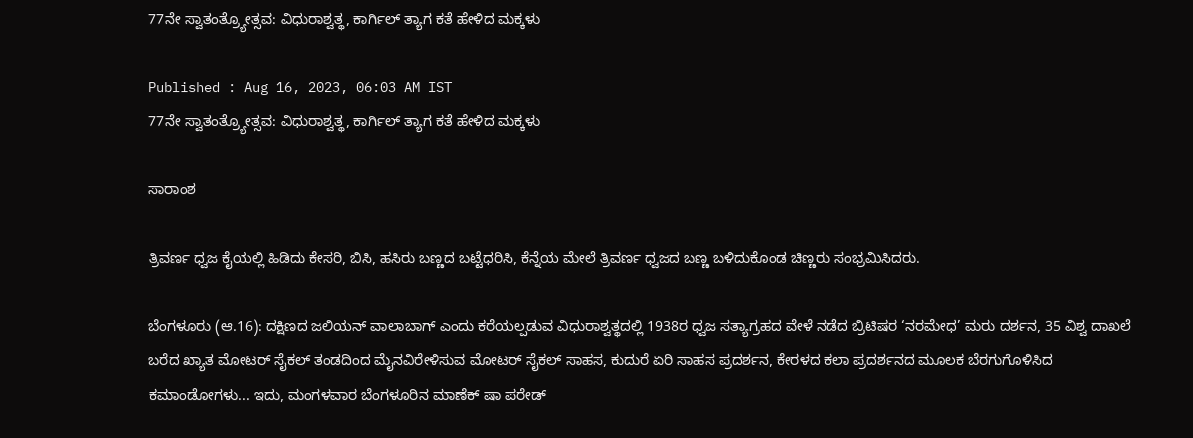77ನೇ ಸ್ವಾತಂತ್ರ್ಯೋತ್ಸವ: ವಿಧುರಾಶ್ವತ್ಥ, ಕಾರ್ಗಿಲ್‌ ತ್ಯಾಗ ಕತೆ ಹೇಳಿದ ಮಕ್ಕಳು

Published : Aug 16, 2023, 06:03 AM IST
77ನೇ ಸ್ವಾತಂತ್ರ್ಯೋತ್ಸವ: ವಿಧುರಾಶ್ವತ್ಥ, ಕಾರ್ಗಿಲ್‌ ತ್ಯಾಗ ಕತೆ ಹೇಳಿದ ಮಕ್ಕಳು

ಸಾರಾಂಶ

ತ್ರಿವರ್ಣ ಧ್ವಜ ಕೈಯಲ್ಲಿ ಹಿಡಿದು ಕೇಸರಿ, ಬಿಸಿ, ಹಸಿರು ಬಣ್ಣದ ಬಟ್ಟೆಧರಿಸಿ, ಕೆನ್ನೆಯ ಮೇಲೆ ತ್ರಿವರ್ಣ ಧ್ವಜದ ಬಣ್ಣ ಬಳಿದುಕೊಂಡ ಚಿಣ್ಣರು ಸಂಭ್ರಮಿಸಿದರು.

ಬೆಂಗಳೂರು (ಆ.16): ದಕ್ಷಿಣದ ಜಲಿಯನ್‌ ವಾಲಾಬಾಗ್‌ ಎಂದು ಕರೆಯಲ್ಪಡುವ ವಿಧುರಾಶ್ವತ್ಥದಲ್ಲಿ 1938ರ ಧ್ವಜ ಸತ್ಯಾಗ್ರಹದ ವೇಳೆ ನಡೆದ ಬ್ರಿಟಿಷರ ‘ನರಮೇಧ’ ಮರು ದರ್ಶನ, 35 ವಿಶ್ವ ದಾಖಲೆ ಬರೆದ ಖ್ಯಾತ ಮೋಟರ್‌ ಸೈಕಲ್‌ ತಂಡದಿಂದ ಮೈನವಿರೇಳಿಸುವ ಮೋಟರ್‌ ಸೈಕಲ್‌ ಸಾಹಸ, ಕುದುರೆ ಏರಿ ಸಾಹಸ ಪ್ರದರ್ಶನ, ಕೇರಳದ ಕಲಾ ಪ್ರದರ್ಶನದ ಮೂಲಕ ಬೆರಗುಗೊಳಿಸಿದ ಕಮಾಂಡೋಗಳು... ಇದು, ಮಂಗಳವಾರ ಬೆಂಗಳೂರಿನ ಮಾಣೆಕ್‌ ಷಾ ಪರೇಡ್‌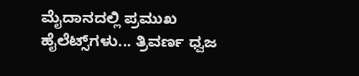ಮೈದಾನದಲ್ಲಿ ಪ್ರಮುಖ ಹೈಲೆಟ್ಸ್‌ಗಳು... ತ್ರಿವರ್ಣ ಧ್ವಜ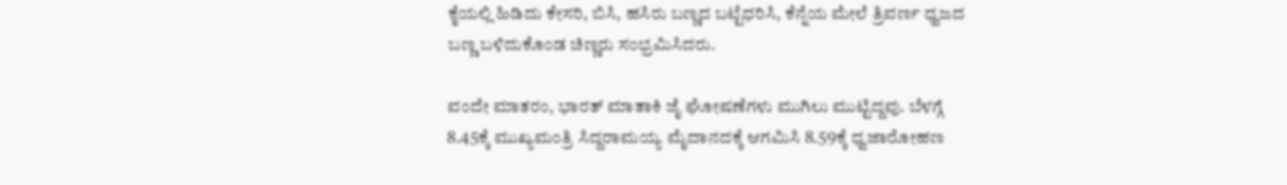ಕೈಯಲ್ಲಿ ಹಿಡಿದು ಕೇಸರಿ, ಬಿಸಿ, ಹಸಿರು ಬಣ್ಣದ ಬಟ್ಟೆಧರಿಸಿ, ಕೆನ್ನೆಯ ಮೇಲೆ ತ್ರಿವರ್ಣ ಧ್ವಜದ ಬಣ್ಣ ಬಳಿದುಕೊಂಡ ಚಿಣ್ಣರು ಸಂಭ್ರಮಿಸಿದರು.

ವಂದೇ ಮಾತರಂ, ಭಾರತ್‌ ಮಾತಾಕಿ ಜೈ ಘೋಷಣೆಗಳು ಮುಗಿಲು ಮುಟ್ಟಿದ್ದವು. ಬೆಳಗ್ಗೆ 8.45ಕ್ಕೆ ಮುಖ್ಯಮಂತ್ರಿ ಸಿದ್ದರಾಮಯ್ಯ ಮೈದಾನದಕ್ಕೆ ಆಗಮಿಸಿ 8.59ಕ್ಕೆ ಧ್ವಜಾರೋಹಣ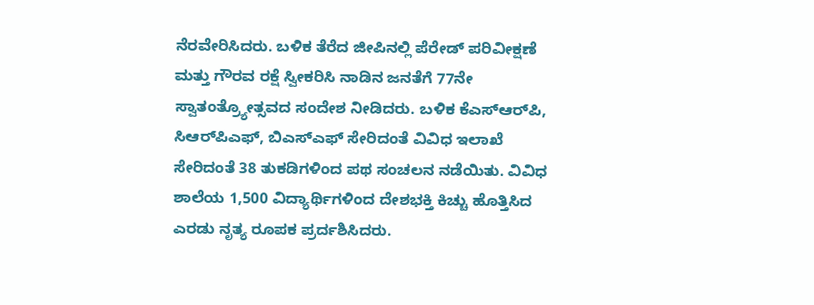ನೆರವೇರಿಸಿದರು. ಬಳಿಕ ತೆರೆದ ಜೀಪಿನಲ್ಲಿ ಪೆರೇಡ್‌ ಪರಿವೀಕ್ಷಣೆ ಮತ್ತು ಗೌರವ ರಕ್ಷೆ ಸ್ವೀಕರಿಸಿ ನಾಡಿನ ಜನತೆಗೆ 77ನೇ ಸ್ವಾತಂತ್ರ್ಯೋತ್ಸವದ ಸಂದೇಶ ನೀಡಿದರು. ಬಳಿಕ ಕೆಎಸ್‌ಆರ್‌ಪಿ, ಸಿಆರ್‌ಪಿಎಫ್‌, ಬಿಎಸ್‌ಎಫ್‌ ಸೇರಿದಂತೆ ವಿವಿಧ ಇಲಾಖೆ ಸೇರಿದಂತೆ 38 ತುಕಡಿಗಳಿಂದ ಪಥ ಸಂಚಲನ ನಡೆಯಿತು. ವಿವಿಧ ಶಾಲೆಯ 1,500 ವಿದ್ಯಾರ್ಥಿಗಳಿಂದ ದೇಶಭಕ್ತಿ ಕಿಚ್ಚು ಹೊತ್ತಿಸಿದ ಎರಡು ನೃತ್ಯ ರೂಪಕ ಪ್ರರ್ದಶಿಸಿದರು.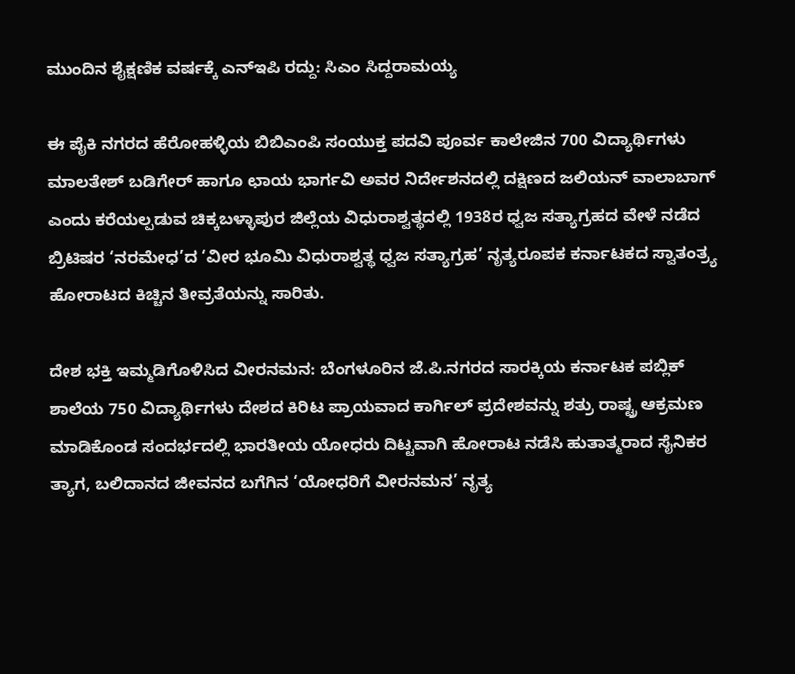ಮುಂದಿನ ಶೈಕ್ಷಣಿಕ ವರ್ಷಕ್ಕೆ ಎನ್‌ಇಪಿ ರದ್ದು: ಸಿಎಂ ಸಿದ್ದರಾಮಯ್ಯ

ಈ ಪೈಕಿ ನಗರದ ಹೆರೋಹಳ್ಳಿಯ ಬಿಬಿಎಂಪಿ ಸಂಯುಕ್ತ ಪದವಿ ಪೂರ್ವ ಕಾಲೇಜಿನ 700 ವಿದ್ಯಾರ್ಥಿಗಳು ಮಾಲತೇಶ್‌ ಬಡಿಗೇರ್‌ ಹಾಗೂ ಛಾಯ ಭಾರ್ಗವಿ ಅವರ ನಿರ್ದೇಶನದಲ್ಲಿ ದಕ್ಷಿಣದ ಜಲಿಯನ್‌ ವಾಲಾಬಾಗ್‌ ಎಂದು ಕರೆಯಲ್ಪಡುವ ಚಿಕ್ಕಬಳ್ಳಾಪುರ ಜಿಲ್ಲೆಯ ವಿಧುರಾಶ್ವತ್ಥದಲ್ಲಿ 1938ರ ಧ್ವಜ ಸತ್ಯಾಗ್ರಹದ ವೇಳೆ ನಡೆದ ಬ್ರಿಟಿಷರ ‘ನರಮೇಧ’ದ ‘ವೀರ ಭೂಮಿ ವಿಧುರಾಶ್ವತ್ಥ ಧ್ವಜ ಸತ್ಯಾಗ್ರಹ’ ನೃತ್ಯರೂಪಕ ಕರ್ನಾಟಕದ ಸ್ವಾತಂತ್ರ್ಯ ಹೋರಾಟದ ಕಿಚ್ಚಿನ ತೀವ್ರತೆಯನ್ನು ಸಾರಿತು.

ದೇಶ ಭಕ್ತಿ ಇಮ್ಮಡಿಗೊಳಿಸಿದ ವೀರನಮನ: ಬೆಂಗಳೂರಿನ ಜೆ.ಪಿ.ನಗರದ ಸಾರಕ್ಕಿಯ ಕರ್ನಾಟಕ ಪಬ್ಲಿಕ್‌ ಶಾಲೆಯ 750 ವಿದ್ಯಾರ್ಥಿಗಳು ದೇಶದ ಕಿರಿಟ ಪ್ರಾಯವಾದ ಕಾರ್ಗಿಲ್‌ ಪ್ರದೇಶವನ್ನು ಶತ್ರು ರಾಷ್ಟ್ರ ಆಕ್ರಮಣ ಮಾಡಿಕೊಂಡ ಸಂದರ್ಭದಲ್ಲಿ ಭಾರತೀಯ ಯೋಧರು ದಿಟ್ಟವಾಗಿ ಹೋರಾಟ ನಡೆಸಿ ಹುತಾತ್ಮರಾದ ಸೈನಿಕರ ತ್ಯಾಗ, ಬಲಿದಾನದ ಜೀವನದ ಬಗೆಗಿನ ‘ಯೋಧರಿಗೆ ವೀರನಮನ’ ನೃತ್ಯ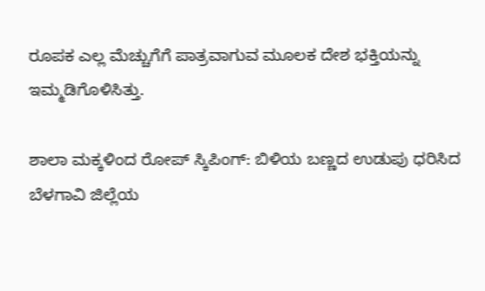ರೂಪಕ ಎಲ್ಲ ಮೆಚ್ಚುಗೆಗೆ ಪಾತ್ರವಾಗುವ ಮೂಲಕ ದೇಶ ಭಕ್ತಿಯನ್ನು ಇಮ್ಮಡಿಗೊಳಿಸಿತ್ತು.

ಶಾಲಾ ಮಕ್ಕಳಿಂದ ರೋಪ್‌ ಸ್ಕಿಪಿಂಗ್‌: ಬಿಳಿಯ ಬಣ್ಣದ ಉಡುಪು ಧರಿಸಿದ ಬೆಳಗಾವಿ ಜಿಲ್ಲೆಯ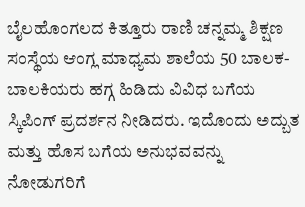ಬೈಲಹೊಂಗಲದ ಕಿತ್ತೂರು ರಾಣಿ ಚನ್ನಮ್ಮ ಶಿಕ್ಷಣ ಸಂಸ್ಥೆಯ ಆಂಗ್ಲ ಮಾಧ್ಯಮ ಶಾಲೆಯ 50 ಬಾಲಕ- ಬಾಲಕಿಯರು ಹಗ್ಗ ಹಿಡಿದು ವಿವಿಧ ಬಗೆಯ ಸ್ಕಿಪಿಂಗ್‌ ಪ್ರದರ್ಶನ ನೀಡಿದರು. ಇದೊಂದು ಅದ್ಬುತ ಮತ್ತು ಹೊಸ ಬಗೆಯ ಅನುಭವವನ್ನು ನೋಡುಗರಿಗೆ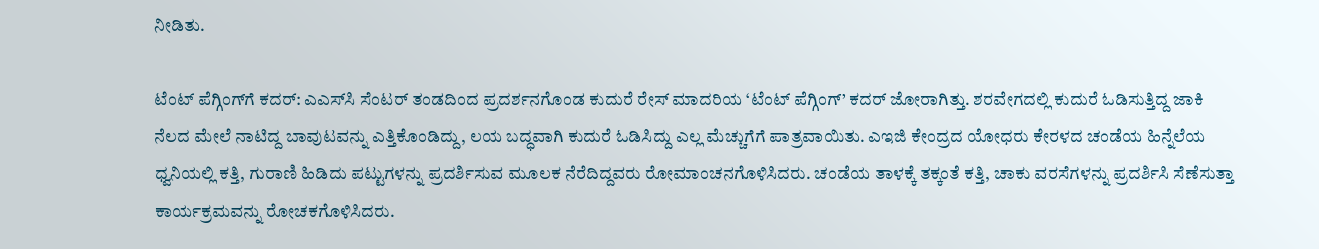ನೀಡಿತು.

ಟೆಂಟ್‌ ಪೆಗ್ಗಿಂಗ್‌ಗೆ ಕದರ್‌: ಎಎಸ್‌ಸಿ ಸೆಂಟರ್‌ ತಂಡದಿಂದ ಪ್ರದರ್ಶನಗೊಂಡ ಕುದುರೆ ರೇಸ್‌ ಮಾದರಿಯ ‘ಟೆಂಟ್‌ ಪೆಗ್ಗಿಂಗ್‌’ ಕದರ್‌ ಜೋರಾಗಿತ್ತು. ಶರವೇಗದಲ್ಲಿ ಕುದುರೆ ಓಡಿಸುತ್ತಿದ್ದ ಜಾಕಿ ನೆಲದ ಮೇಲೆ ನಾಟಿದ್ದ ಬಾವುಟವನ್ನು ಎತ್ತಿಕೊಂಡಿದ್ದು, ಲಯ ಬದ್ಧವಾಗಿ ಕುದುರೆ ಓಡಿಸಿದ್ದು ಎಲ್ಲ ಮೆಚ್ಚುಗೆಗೆ ಪಾತ್ರವಾಯಿತು. ಎಇಜಿ ಕೇಂದ್ರದ ಯೋಧರು ಕೇರಳದ ಚಂಡೆಯ ಹಿನ್ನೆಲೆಯ ಧ್ವನಿಯಲ್ಲಿ ಕತ್ತಿ, ಗುರಾಣಿ ಹಿಡಿದು ಪಟ್ಟುಗಳನ್ನು ಪ್ರದರ್ಶಿಸುವ ಮೂಲಕ ನೆರೆದಿದ್ದವರು ರೋಮಾಂಚನಗೊಳಿಸಿದರು. ಚಂಡೆಯ ತಾಳಕ್ಕೆ ತಕ್ಕಂತೆ ಕತ್ತಿ, ಚಾಕು ವರಸೆಗಳನ್ನು ಪ್ರದರ್ಶಿಸಿ ಸೆಣೆಸುತ್ತಾ ಕಾರ್ಯಕ್ರಮವನ್ನು ರೋಚಕಗೊಳಿಸಿದರು.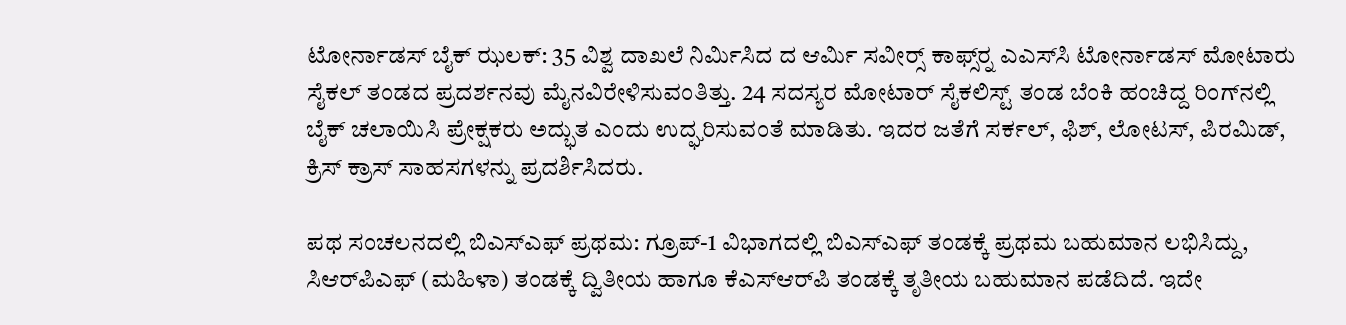ಟೋರ್ನಾಡಸ್‌ ಬೈಕ್‌ ಝಲಕ್‌: 35 ವಿಶ್ವ ದಾಖಲೆ ನಿರ್ಮಿಸಿದ ದ ಆರ್ಮಿ ಸವೀರ್‍ಸ್‌ ಕಾಫ್ಸ್‌ರ್‍ನ ಎಎಸ್‌ಸಿ ಟೋರ್ನಾಡಸ್‌ ಮೋಟಾರು ಸೈಕಲ್‌ ತಂಡದ ಪ್ರದರ್ಶನವು ಮೈನವಿರೇಳಿಸುವಂತಿತ್ತು. 24 ಸದಸ್ಯರ ಮೋಟಾರ್‌ ಸೈಕಲಿಸ್ಟ್‌ ತಂಡ ಬೆಂಕಿ ಹಂಚಿದ್ದ ರಿಂಗ್‌ನಲ್ಲಿ ಬೈಕ್‌ ಚಲಾಯಿಸಿ ಪ್ರೇಕ್ಷಕರು ಅದ್ಭುತ ಎಂದು ಉದ್ಘರಿಸುವಂತೆ ಮಾಡಿತು. ಇದರ ಜತೆಗೆ ಸರ್ಕಲ್‌, ಫಿಶ್‌, ಲೋಟಸ್‌, ಪಿರಮಿಡ್‌, ಕ್ರಿಸ್‌ ಕ್ರಾಸ್‌ ಸಾಹಸಗಳನ್ನು ಪ್ರದರ್ಶಿಸಿದರು.

ಪಥ ಸಂಚಲನದಲ್ಲಿ ಬಿಎಸ್‌ಎಫ್‌ ಪ್ರಥಮ: ಗ್ರೂಪ್‌-1 ವಿಭಾಗದಲ್ಲಿ ಬಿಎಸ್‌ಎಫ್‌ ತಂಡಕ್ಕೆ ಪ್ರಥಮ ಬಹುಮಾನ ಲಭಿಸಿದ್ದು, ಸಿಆರ್‌ಪಿಎಫ್‌ (ಮಹಿಳಾ) ತಂಡಕ್ಕೆ ದ್ವಿತೀಯ ಹಾಗೂ ಕೆಎಸ್‌ಆರ್‌ಪಿ ತಂಡಕ್ಕೆ ತೃತೀಯ ಬಹುಮಾನ ಪಡೆದಿದೆ. ಇದೇ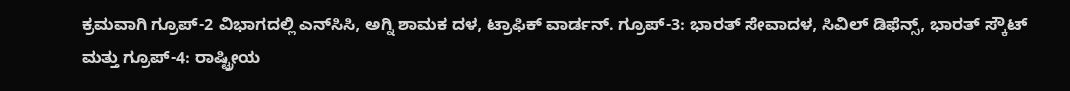ಕ್ರಮವಾಗಿ ಗ್ರೂಪ್‌-2 ವಿಭಾಗದಲ್ಲಿ ಎನ್‌ಸಿಸಿ, ಅಗ್ನಿ ಶಾಮಕ ದಳ, ಟ್ರಾಫಿಕ್‌ ವಾರ್ಡನ್‌. ಗ್ರೂಪ್‌-3: ಭಾರತ್‌ ಸೇವಾದಳ, ಸಿವಿಲ್‌ ಡಿಫೆನ್ಸ್‌, ಭಾರತ್‌ ಸ್ಕೌಟ್‌ ಮತ್ತು ಗ್ರೂಪ್‌-4: ರಾಷ್ಟ್ರೀಯ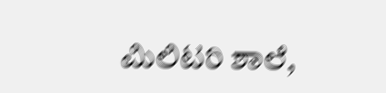ಮಿಲಿಟರಿ ಶಾಲೆ,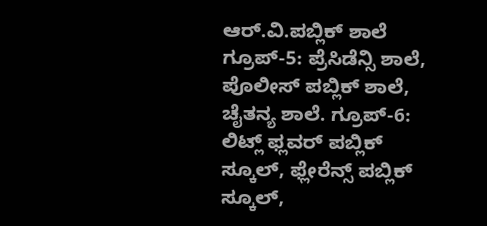ಆರ್‌.ವಿ.ಪಬ್ಲಿಕ್‌ ಶಾಲೆ ಗ್ರೂಪ್‌-5: ಪ್ರೆಸಿಡೆನ್ಸಿ ಶಾಲೆ, ಪೊಲೀಸ್‌ ಪಬ್ಲಿಕ್‌ ಶಾಲೆ, ಚೈತನ್ಯ ಶಾಲೆ. ಗ್ರೂಪ್‌-6: ಲಿಟ್ಲ್‌ ಫ್ಲವರ್‌ ಪಬ್ಲಿಕ್‌ ಸ್ಕೂಲ್‌, ಫ್ಲೇರೆನ್ಸ್‌ ಪಬ್ಲಿಕ್‌ ಸ್ಕೂಲ್‌,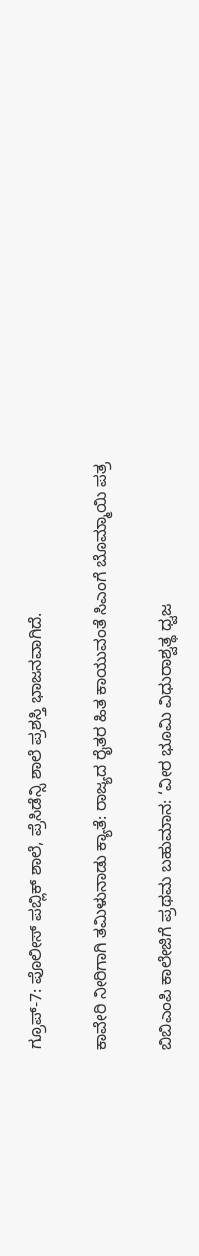ಗ್ರೂಪ್‌-7: ಪೊಲೀಸ್‌ ಪಬ್ಲಿಕ್‌ ಶಾಲೆ, ಪ್ರೆಸಿಡೆನ್ಸಿ ಶಾಲೆ ಪ್ರಶಸ್ತಿ ಭಾಜನವಾಗಿದೆ.

ಕಾವೇರಿ ನೀರಿಗಾಗಿ ತಮಿಳುನಾಡು ಕ್ಯಾತೆ: ರಾಜ್ಯದ ರೈತರ ಹಿತ ಕಾಯುವಂತೆ ಸಿಎಂಗೆ ಬೊಮ್ಮಾಯಿ ಪತ್ರ

ಬಿಬಿಎಂಪಿ ಕಾಲೇಜಿಗೆ ಪ್ರಥಮ ಬಹುಮಾನ: ‘ವೀರ ಭೂಮಿ ವಿಧುರಾಶ್ವತ್ಥ ಧ್ವಜ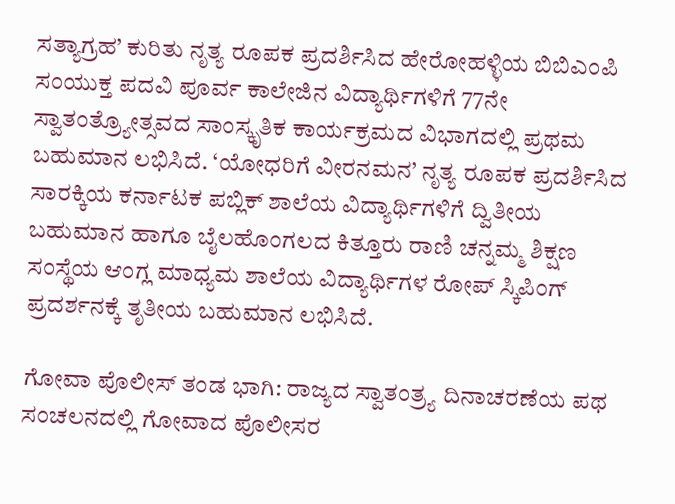ಸತ್ಯಾಗ್ರಹ’ ಕುರಿತು ನೃತ್ಯ ರೂಪಕ ಪ್ರದರ್ಶಿಸಿದ ಹೇರೋಹಳ್ಳಿಯ ಬಿಬಿಎಂಪಿ ಸಂಯುಕ್ತ ಪದವಿ ಪೂರ್ವ ಕಾಲೇಜಿನ ವಿದ್ಯಾರ್ಥಿಗಳಿಗೆ 77ನೇ ಸ್ವಾತಂತ್ರ್ಯೋತ್ಸವದ ಸಾಂಸ್ಕೃತಿಕ ಕಾರ್ಯಕ್ರಮದ ವಿಭಾಗದಲ್ಲಿ ಪ್ರಥಮ ಬಹುಮಾನ ಲಭಿಸಿದೆ. ‘ಯೋಧರಿಗೆ ವೀರನಮನ’ ನೃತ್ಯ ರೂಪಕ ಪ್ರದರ್ಶಿಸಿದ ಸಾರಕ್ಕಿಯ ಕರ್ನಾಟಕ ಪಬ್ಲಿಕ್‌ ಶಾಲೆಯ ವಿದ್ಯಾರ್ಥಿಗಳಿಗೆ ದ್ವಿತೀಯ ಬಹುಮಾನ ಹಾಗೂ ಬೈಲಹೊಂಗಲದ ಕಿತ್ತೂರು ರಾಣಿ ಚನ್ನಮ್ಮ ಶಿಕ್ಷಣ ಸಂಸ್ಥೆಯ ಆಂಗ್ಲ ಮಾಧ್ಯಮ ಶಾಲೆಯ ವಿದ್ಯಾರ್ಥಿಗಳ ರೋಪ್‌ ಸ್ಕಿಪಿಂಗ್‌ ಪ್ರದರ್ಶನಕ್ಕೆ ತೃತೀಯ ಬಹುಮಾನ ಲಭಿಸಿದೆ.

ಗೋವಾ ಪೊಲೀಸ್‌ ತಂಡ ಭಾಗಿ: ರಾಜ್ಯದ ಸ್ವಾತಂತ್ರ್ಯ ದಿನಾಚರಣೆಯ ಪಥ ಸಂಚಲನದಲ್ಲಿ ಗೋವಾದ ಪೊಲೀಸರ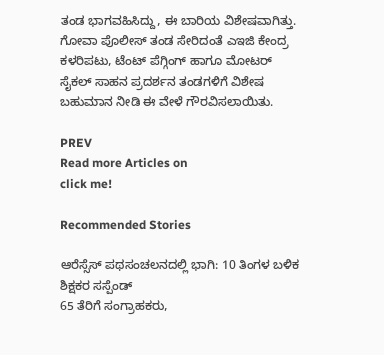ತಂಡ ಭಾಗವಹಿಸಿದ್ದು, ಈ ಬಾರಿಯ ವಿಶೇಷವಾಗಿತ್ತು. ಗೋವಾ ಪೊಲೀಸ್‌ ತಂಡ ಸೇರಿದಂತೆ ಎಇಜಿ ಕೇಂದ್ರ ಕಳರಿಪಟು, ಟೆಂಟ್‌ ಪೆಗ್ಗಿಂಗ್‌ ಹಾಗೂ ಮೋಟರ್‌ ಸೈಕಲ್‌ ಸಾಹನ ಪ್ರದರ್ಶನ ತಂಡಗಳಿಗೆ ವಿಶೇಷ ಬಹುಮಾನ ನೀಡಿ ಈ ವೇಳೆ ಗೌರವಿಸಲಾಯಿತು.

PREV
Read more Articles on
click me!

Recommended Stories

ಆರೆಸ್ಸೆಸ್‌ ಪಥಸಂಚಲನದಲ್ಲಿ ಭಾಗಿ: 10 ತಿಂಗಳ ಬಳಿಕ ಶಿಕ್ಷಕರ ಸಸ್ಪೆಂಡ್
65 ತೆರಿಗೆ ಸಂಗ್ರಾಹಕರು,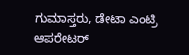ಗುಮಾಸ್ತರು, ಡೇಟಾ ಎಂಟ್ರಿ ಆಪರೇಟರ್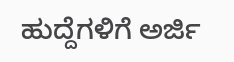ಹುದ್ದೆಗಳಿಗೆ ಅರ್ಜಿ